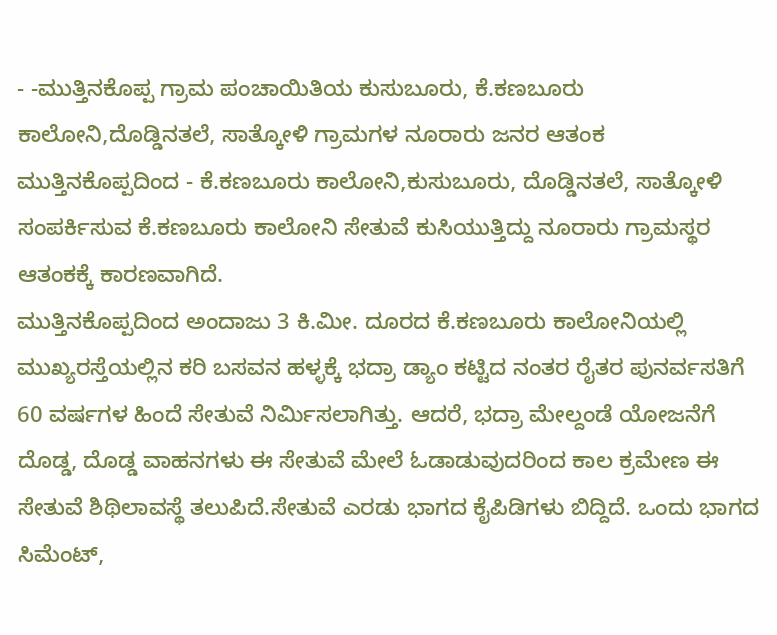- -ಮುತ್ತಿನಕೊಪ್ಪ ಗ್ರಾಮ ಪಂಚಾಯಿತಿಯ ಕುಸುಬೂರು, ಕೆ.ಕಣಬೂರು ಕಾಲೋನಿ,ದೊಡ್ಡಿನತಲೆ, ಸಾತ್ಕೋಳಿ ಗ್ರಾಮಗಳ ನೂರಾರು ಜನರ ಆತಂಕ
ಮುತ್ತಿನಕೊಪ್ಪದಿಂದ - ಕೆ.ಕಣಬೂರು ಕಾಲೋನಿ,ಕುಸುಬೂರು, ದೊಡ್ಡಿನತಲೆ, ಸಾತ್ಕೋಳಿ ಸಂಪರ್ಕಿಸುವ ಕೆ.ಕಣಬೂರು ಕಾಲೋನಿ ಸೇತುವೆ ಕುಸಿಯುತ್ತಿದ್ದು ನೂರಾರು ಗ್ರಾಮಸ್ಥರ ಆತಂಕಕ್ಕೆ ಕಾರಣವಾಗಿದೆ.
ಮುತ್ತಿನಕೊಪ್ಪದಿಂದ ಅಂದಾಜು 3 ಕಿ.ಮೀ. ದೂರದ ಕೆ.ಕಣಬೂರು ಕಾಲೋನಿಯಲ್ಲಿ ಮುಖ್ಯರಸ್ತೆಯಲ್ಲಿನ ಕರಿ ಬಸವನ ಹಳ್ಳಕ್ಕೆ ಭದ್ರಾ ಡ್ಯಾಂ ಕಟ್ಟಿದ ನಂತರ ರೈತರ ಪುನರ್ವಸತಿಗೆ 60 ವರ್ಷಗಳ ಹಿಂದೆ ಸೇತುವೆ ನಿರ್ಮಿಸಲಾಗಿತ್ತು. ಆದರೆ, ಭದ್ರಾ ಮೇಲ್ದಂಡೆ ಯೋಜನೆಗೆ ದೊಡ್ಡ, ದೊಡ್ಡ ವಾಹನಗಳು ಈ ಸೇತುವೆ ಮೇಲೆ ಓಡಾಡುವುದರಿಂದ ಕಾಲ ಕ್ರಮೇಣ ಈ ಸೇತುವೆ ಶಿಥಿಲಾವಸ್ಥೆ ತಲುಪಿದೆ.ಸೇತುವೆ ಎರಡು ಭಾಗದ ಕೈಪಿಡಿಗಳು ಬಿದ್ದಿದೆ. ಒಂದು ಭಾಗದ ಸಿಮೆಂಟ್,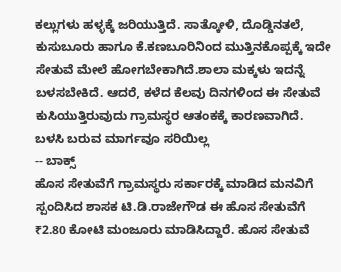ಕಲ್ಲುಗಳು ಹಳ್ಳಕ್ಕೆ ಜರಿಯುತ್ತಿದೆ. ಸಾತ್ಕೋಳಿ, ದೊಡ್ಡಿನತಲೆ, ಕುಸುಬೂರು ಹಾಗೂ ಕೆ.ಕಣಬೂರಿನಿಂದ ಮುತ್ತಿನಕೊಪ್ಪಕ್ಕೆ ಇದೇ ಸೇತುವೆ ಮೇಲೆ ಹೋಗಬೇಕಾಗಿದೆ.ಶಾಲಾ ಮಕ್ಕಳು ಇದನ್ನೆ ಬಳಸಬೇಕಿದೆ. ಆದರೆ, ಕಳೆದ ಕೆಲವು ದಿನಗಳಿಂದ ಈ ಸೇತುವೆ ಕುಸಿಯುತ್ತಿರುವುದು ಗ್ರಾಮಸ್ಥರ ಆತಂಕಕ್ಕೆ ಕಾರಣವಾಗಿದೆ.
ಬಳಸಿ ಬರುವ ಮಾರ್ಗವೂ ಸರಿಯಿಲ್ಲ
-- ಬಾಕ್ಸ್
ಹೊಸ ಸೇತುವೆಗೆ ಗ್ರಾಮಸ್ಥರು ಸರ್ಕಾರಕ್ಕೆ ಮಾಡಿದ ಮನವಿಗೆ ಸ್ಪಂದಿಸಿದ ಶಾಸಕ ಟಿ.ಡಿ.ರಾಜೇಗೌಡ ಈ ಹೊಸ ಸೇತುವೆಗೆ ₹2.80 ಕೋಟಿ ಮಂಜೂರು ಮಾಡಿಸಿದ್ದಾರೆ. ಹೊಸ ಸೇತುವೆ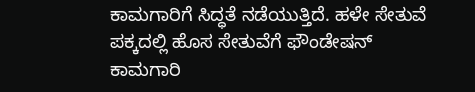ಕಾಮಗಾರಿಗೆ ಸಿದ್ಧತೆ ನಡೆಯುತ್ತಿದೆ. ಹಳೇ ಸೇತುವೆ ಪಕ್ಕದಲ್ಲಿ ಹೊಸ ಸೇತುವೆಗೆ ಫೌಂಡೇಷನ್ ಕಾಮಗಾರಿ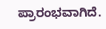ಪ್ರಾರಂಭವಾಗಿದೆ.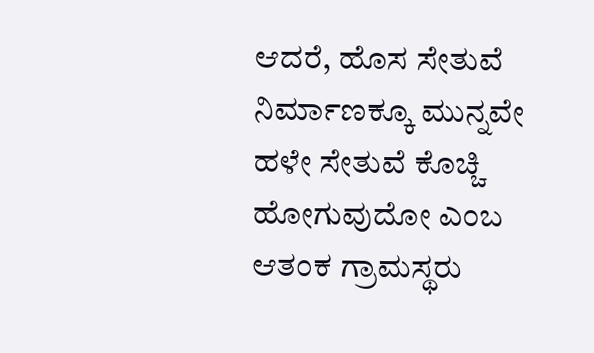ಆದರೆ, ಹೊಸ ಸೇತುವೆ ನಿರ್ಮಾಣಕ್ಕೂ ಮುನ್ನವೇ ಹಳೇ ಸೇತುವೆ ಕೊಚ್ಚಿ ಹೋಗುವುದೋ ಎಂಬ ಆತಂಕ ಗ್ರಾಮಸ್ಥರು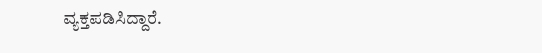ವ್ಯಕ್ತಪಡಿಸಿದ್ದಾರೆ.